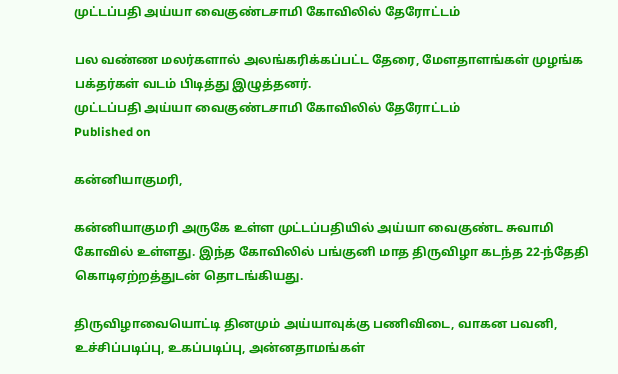முட்டப்பதி அய்யா வைகுண்டசாமி கோவிலில் தேரோட்டம்

பல வண்ண மலர்களால் அலங்கரிக்கப்பட்ட தேரை, மேளதாளங்கள் முழங்க பக்தர்கள் வடம் பிடித்து இழுத்தனர்.
முட்டப்பதி அய்யா வைகுண்டசாமி கோவிலில் தேரோட்டம்
Published on

கன்னியாகுமரி,

கன்னியாகுமரி அருகே உள்ள முட்டப்பதியில் அய்யா வைகுண்ட சுவாமி கோவில் உள்ளது. இந்த கோவிலில் பங்குனி மாத திருவிழா கடந்த 22-ந்தேதி கொடிஏற்றத்துடன் தொடங்கியது.

திருவிழாவையொட்டி தினமும் அய்யாவுக்கு பணிவிடை, வாகன பவனி, உச்சிப்படிப்பு, உகப்படிப்பு, அன்னதாமங்கள்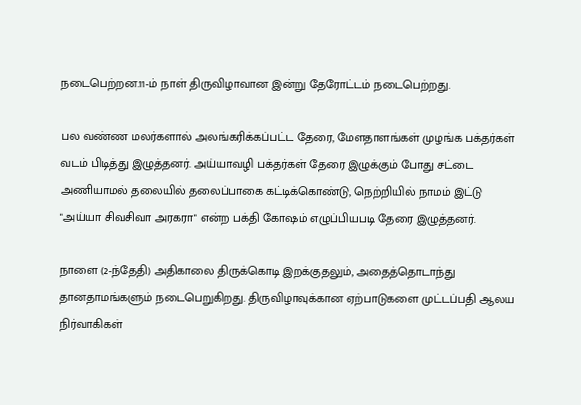நடைபெற்றன.11-ம் நாள் திருவிழாவான இன்று தேரோட்டம் நடைபெற்றது.

பல வண்ண மலர்களால் அலங்கரிக்கப்பட்ட தேரை, மேளதாளங்கள் முழங்க பக்தர்கள் வடம் பிடித்து இழுத்தனர். அய்யாவழி பக்தர்கள் தேரை இழுக்கும் போது சட்டை அணியாமல் தலையில் தலைப்பாகை கட்டிக்கொண்டு, நெற்றியில் நாமம் இட்டு "அய்யா சிவசிவா அரகரா" என்ற பக்தி கோஷம் எழுப்பியபடி தேரை இழுத்தனர்.

நாளை (2-ந்தேதி) அதிகாலை திருக்கொடி இறக்குதலும், அதைத்தொடாந்து தானதாமங்களும் நடைபெறுகிறது. திருவிழாவுக்கான ஏற்பாடுகளை முட்டப்பதி ஆலய நிர்வாகிகள்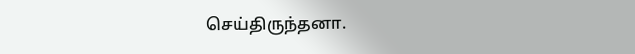செய்திருந்தனா.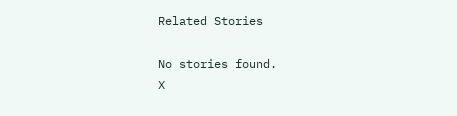Related Stories

No stories found.
X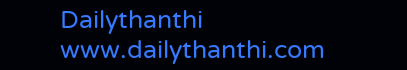Dailythanthi
www.dailythanthi.com